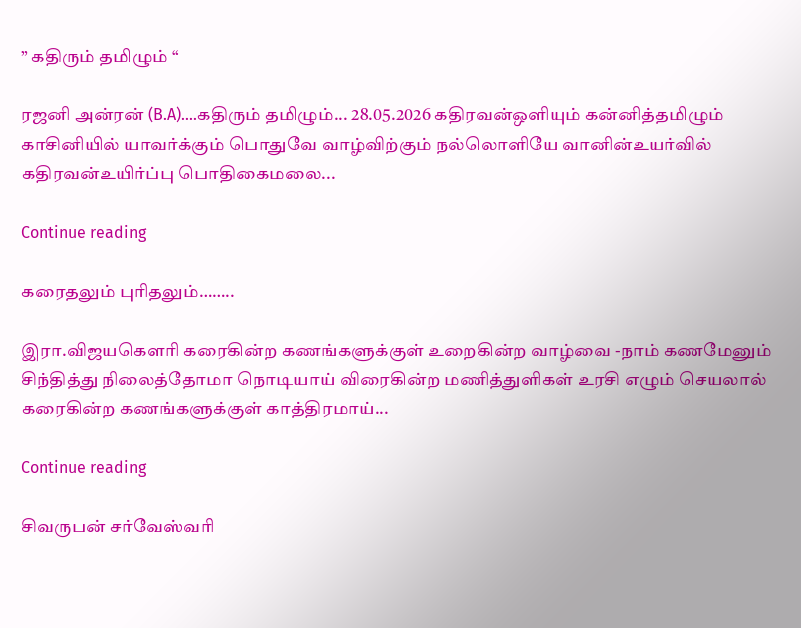” கதிரும் தமிழும் “

ரஜனி அன்ரன் (B.A)....கதிரும் தமிழும்... 28.05.2026 கதிரவன்ஒளியும் கன்னித்தமிழும் காசினியில் யாவர்க்கும் பொதுவே வாழ்விற்கும் நல்லொளியே வானின்உயர்வில் கதிரவன்உயிர்ப்பு பொதிகைமலை...

Continue reading

கரைதலும் புரிதலும்……..

இரா.விஜயகௌரி கரைகின்ற கணங்களுக்குள் உறைகின்ற வாழ்வை -நாம் கணமேனும் சிந்தித்து நிலைத்தோமா நொடியாய் விரைகின்ற மணித்துளிகள் உரசி எழும் செயலால் கரைகின்ற கணங்களுக்குள் காத்திரமாய்...

Continue reading

சிவருபன் சர்வேஸ்வரி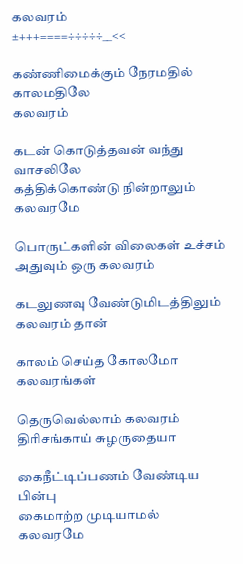கலவரம்
±+++====÷÷÷÷÷__<<

கண்ணிமைக்கும் நேரமதில் காலமதிலே
கலவரம்

கடன் கொடுத்தவன் வந்து வாசலிலே
கத்திக்கொண்டு நின்றாலும் கலவரமே

பொருட்களின் விலைகள் உச்சம் அதுவும் ஒரு கலவரம்

கடலுணவு வேண்டுமிடத்திலும் கலவரம் தான்

காலம் செய்த கோலமோ கலவரங்கள்

தெருவெல்லாம் கலவரம் திரிசங்காய் சுழருதையா

கைநீட்டிப்பணம் வேண்டிய பின்பு
கைமாற்ற முடியாமல்
கலவரமே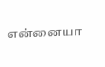என்னையா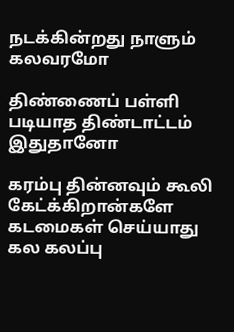நடக்கின்றது நாளும் கலவரமோ

திண்ணைப் பள்ளி படியாத திண்டாட்டம்
இதுதானோ

கரம்பு தின்னவும் கூலி கேட்க்கிறான்களே
கடமைகள் செய்யாது
கல கலப்பு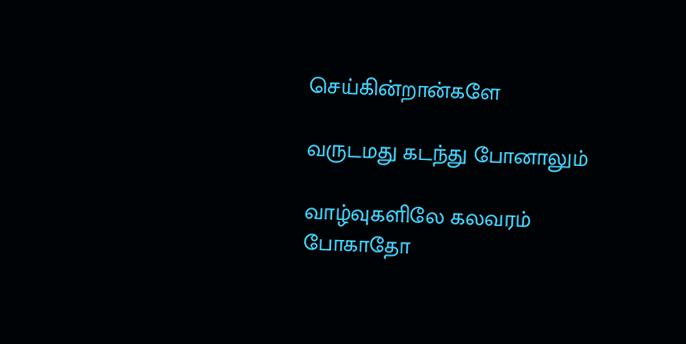செய்கின்றான்களே

வருடமது கடந்து போனாலும்

வாழ்வுகளிலே கலவரம்
போகாதோ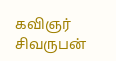கவிஞர்
சிவருபன்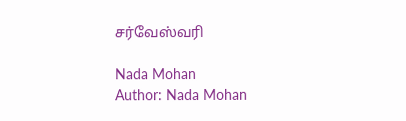சர்வேஸ்வரி

Nada Mohan
Author: Nada Mohan